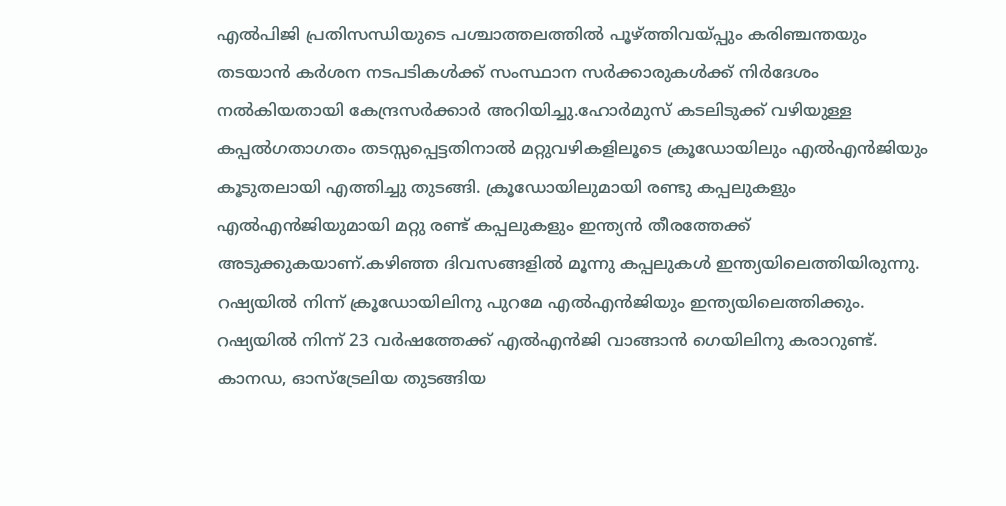എൽപിജി പ്രതിസന്ധിയുടെ പശ്ചാത്തലത്തിൽ പൂഴ്ത്തിവയ്പ്പും കരിഞ്ചന്തയും തടയാൻ കർശന നടപടികൾക്ക് സംസ്ഥാന സർക്കാരുകൾക്ക് നിർദേശം നൽകിയതായി കേന്ദ്രസർക്കാർ അറിയിച്ചു.ഹോർമുസ് കടലിടുക്ക് വഴിയുള്ള കപ്പൽഗതാഗതം തടസ്സപ്പെട്ടതിനാൽ മറ്റുവഴികളിലൂടെ ക്രൂഡോയിലും എൽഎൻജിയും കൂടുതലായി എത്തിച്ചു തുടങ്ങി. ക്രൂഡോയിലുമായി രണ്ടു കപ്പലുകളും എൽഎൻജിയുമായി മറ്റു രണ്ട് കപ്പലുകളും ഇന്ത്യൻ തീരത്തേക്ക് അടുക്കുകയാണ്.കഴിഞ്ഞ ദിവസങ്ങളിൽ മൂന്നു കപ്പലുകൾ ഇന്ത്യയിലെത്തിയിരുന്നു.
റഷ്യയിൽ നിന്ന് ക്രൂഡോയിലിനു പുറമേ എൽഎൻജിയും ഇന്ത്യയിലെത്തിക്കും. റഷ്യയിൽ നിന്ന് 23 വർഷത്തേക്ക് എൽഎൻജി വാങ്ങാൻ ഗെയിലിനു കരാറുണ്ട്. കാനഡ, ഓസ്ട്രേലിയ തുടങ്ങിയ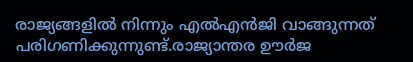രാജ്യങ്ങളിൽ നിന്നും എൽഎൻജി വാങ്ങുന്നത് പരിഗണിക്കുന്നുണ്ട്.രാജ്യാന്തര ഊർജ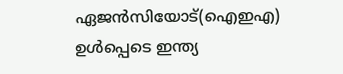ഏജൻസിയോട്(ഐഇഎ) ഉൾപ്പെടെ ഇന്ത്യ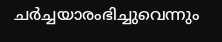ചർച്ചയാരംഭിച്ചുവെന്നും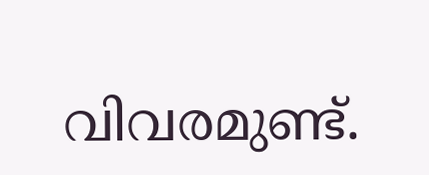വിവരമുണ്ട്.